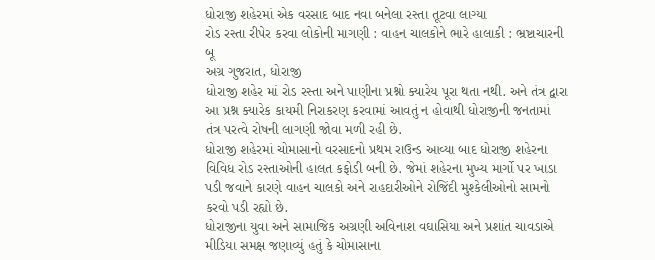ધોરાજી શહેરમાં એક વરસાદ બાદ નવા બનેલા રસ્તા તૂટવા લાગ્યા
રોડ રસ્તા રીપેર કરવા લોકોની માગણી : વાહન ચાલકોને ભારે હાલાકી : ભ્રષ્ટાચારની બૂ
અગ્ર ગુજરાત, ધોરાજી
ધોરાજી શહેર માં રોડ રસ્તા અને પાણીના પ્રશ્નો ક્યારેય પૂરા થતા નથી. અને તંત્ર દ્વારા આ પ્રશ્ન ક્યારેક કાયમી નિરાકરણ કરવામાં આવતું ન હોવાથી ધોરાજીની જનતામાં તંત્ર પરત્વે રોષની લાગણી જોવા મળી રહી છે.
ધોરાજી શહેરમાં ચોમાસાનો વરસાદનો પ્રથમ રાઉન્ડ આવ્યા બાદ ધોરાજી શહેરના વિવિધ રોડ રસ્તાઓની હાલત કફોડી બની છે. જેમાં શહેરના મુખ્ય માર્ગો પર ખાડા પડી જવાને કારણે વાહન ચાલકો અને રાહદારીઓને રોજિંદી મુશ્કેલીઓનો સામનો કરવો પડી રહ્યો છે.
ધોરાજીના યુવા અને સામાજિક અગ્રણી અવિનાશ વઘાસિયા અને પ્રશાંત ચાવડાએ મીડિયા સમક્ષ જણાવ્યું હતું કે ચોમાસાના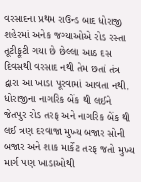વરસાદના પ્રથમ રાઉન્ડ બાદ ધોરાજી શહેરમાં અનેક જગ્યાઓએ રોડ રસ્તા તૂટીફૂટી ગયા છે છેલ્લા આઠ દસ દિવસથી વરસાદ નથી તેમ છતાં તંત્ર દ્વારા આ ખાડા પૂરવામાં આવતા નથી.
ધોરાજીના નાગરિક બેંક થી લઈને જેતપુર રોડ તરફ અને નાગરિક બેંક થી લઈ ત્રણ દરવાજા મુખ્ય બજાર સોની બજાર અને શાક માર્કેટ તરફ જતો મુખ્ય માર્ગ પણ ખાડાઓથી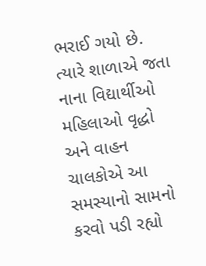ભરાઈ ગયો છે. ત્યારે શાળાએ જતા નાના વિદ્યાર્થીઓ મહિલાઓ વૃદ્ધો અને વાહન ચાલકોએ આ સમસ્યાનો સામનો કરવો પડી રહ્યો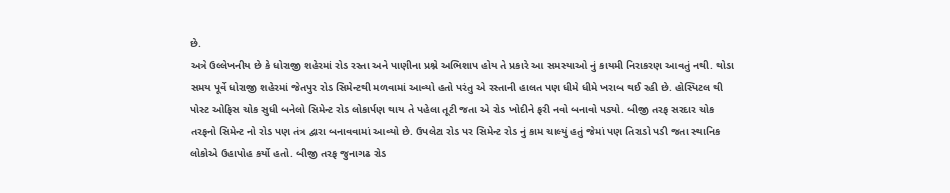છે.
અત્રે ઉલ્લેખનીય છે કે ધોરાજી શહેરમાં રોડ રસ્તા અને પાણીના પ્રશ્ને અભિશાપ હોય તે પ્રકારે આ સમસ્યાઓ નું કાયમી નિરાકરણ આવતું નથી. થોડા સમય પૂર્વે ધોરાજી શહેરમાં જેતપુર રોડ સિમેન્ટથી મળવામાં આવ્યો હતો પરંતુ એ રસ્તાની હાલત પણ ધીમે ધીમે ખરાબ થઈ રહી છે. હોસ્પિટલ થી પોસ્ટ ઓફિસ ચોક સુધી બનેલો સિમેન્ટ રોડ લોકાર્પણ થાય તે પહેલા તૂટી જતા એ રોડ ખોદીને ફરી નવો બનાવો પડ્યો. બીજી તરફ સરદાર ચોક તરફનો સિમેન્ટ નો રોડ પણ તંત્ર દ્વારા બનાવવામાં આવ્યો છે. ઉપલેટા રોડ પર સિમેન્ટ રોડ નું કામ ચાલ્યું હતું જેમાં પણ તિરાડો પડી જતા સ્થાનિક લોકોએ ઉહાપોહ કર્યો હતો. બીજી તરફ જુનાગઢ રોડ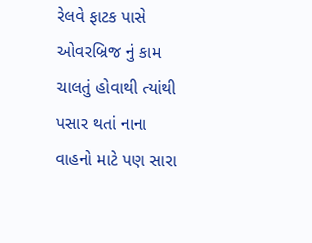રેલવે ફાટક પાસે ઓવરબ્રિજ નું કામ ચાલતું હોવાથી ત્યાંથી પસાર થતાં નાના વાહનો માટે પણ સારા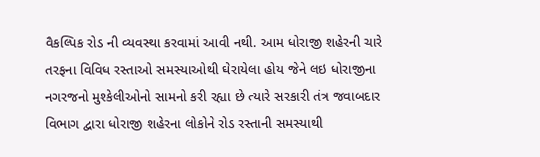વૈકલ્પિક રોડ ની વ્યવસ્થા કરવામાં આવી નથી. આમ ધોરાજી શહેરની ચારે તરફના વિવિધ રસ્તાઓ સમસ્યાઓથી ઘેરાયેલા હોય જેને લઇ ધોરાજીના નગરજનો મુશ્કેલીઓનો સામનો કરી રહ્યા છે ત્યારે સરકારી તંત્ર જવાબદાર વિભાગ દ્વારા ધોરાજી શહેરના લોકોને રોડ રસ્તાની સમસ્યાથી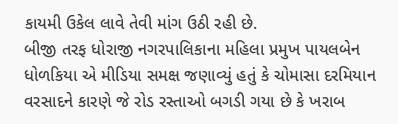કાયમી ઉકેલ લાવે તેવી માંગ ઉઠી રહી છે.
બીજી તરફ ધોરાજી નગરપાલિકાના મહિલા પ્રમુખ પાયલબેન ધોળકિયા એ મીડિયા સમક્ષ જણાવ્યું હતું કે ચોમાસા દરમિયાન વરસાદને કારણે જે રોડ રસ્તાઓ બગડી ગયા છે કે ખરાબ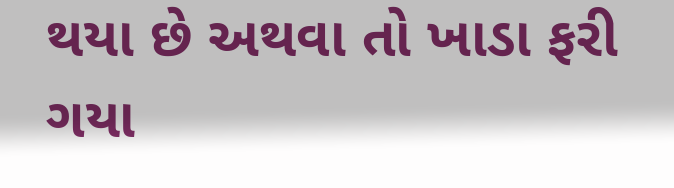થયા છે અથવા તો ખાડા ફરી ગયા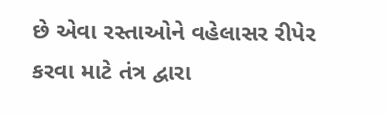છે એવા રસ્તાઓને વહેલાસર રીપેર કરવા માટે તંત્ર દ્વારા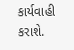કાર્યવાહી કરાશે.